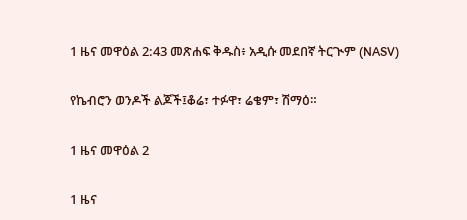1 ዜና መዋዕል 2:43 መጽሐፍ ቅዱስ፥ አዲሱ መደበኛ ትርጒም (NASV)

የኬብሮን ወንዶች ልጆች፤ቆሬ፣ ተፉዋ፣ ሬቄም፣ ሽማዕ።

1 ዜና መዋዕል 2

1 ዜና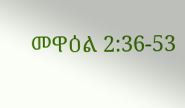መዋዕል 2:36-53